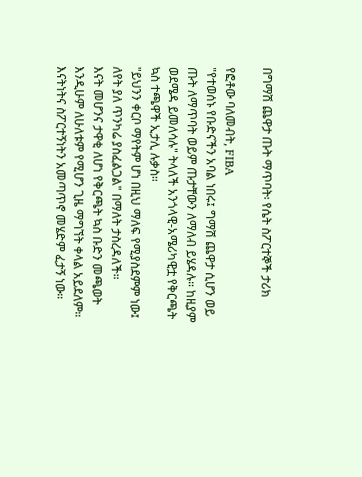በግማሽ ጨዋታ ጡት ማጥባት፡ የሴት ስፖርተኞች ታሪክ

የፎቶው ባለመብት, FIBA
"የተወሰኑ የቡድናችን አባል ነበሩ፤ ግማሽ ጨዋታ ሲሆን ወይ ጡት ለማጥባት ወይም ጡታቸውን ለማለብ ይሄዳሉ። ከዚያም ወደሜዳ ይመለሳሉ" ትላለች አንጎላዊ-አሜሪካዊቷ የቅርጫት ኳስ ተጫዋች ኢታሊ ሉቃስ።
"ይህንን ቀርቦ ማየትም ሆነ በዚህ ማለፍ የሚያስደምም ነው፤ ለየት ያለ ጥንካሬ ያስፈልጋል" በማለት ታስረዳለች።
እናት መሆንና ታዋቂ ለሆነ የቅርጫት ኳስ ቡድን መጫወት እንዲሁም ለሁለቱም የሚሆን ጊዜ ማግኘት ቀላል አይደለም። እናትነትና ስፖርተኝነትን አመጣጥኖ መሄድም ፈታኝ ነው።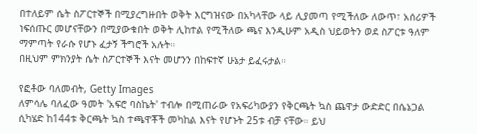በተለይም ሴት ስፖርተኞች በሚያረግዙበት ወቅት እርግዝናው በአካላቸው ላይ ሊያመጣ የሚችለው ለውጥ፣ አሰሪዎች ነፍሰጡር መሆናቸውን በሚያውቁበት ወቅት ሊከተል የሚችለው ጫና እንዲሁም አዲስ ህይወትን ወደ ስፖርቱ ዓለም ማምጣት የራሱ የሆኑ ፈታኝ ችግሮች አሉት።
በዚህም ምክንያት ሴት ስፖርተኞች እናት መሆንን በከፍተኛ ሁኔታ ይፈሩታል።

የፎቶው ባለመብት, Getty Images
ለምሳሌ ባለፈው ዓመት 'አፍሮ ባስኬት' ተብሎ በሚጠራው የአፍሪካውያን የቅርጫት ኳስ ጨዋታ ውድድር በሴኔጋል ሲካሄድ ከ144ቱ ቅርጫት ኳስ ተጫዋቾች መካከል እናት የሆኑት 25ቱ ብቻ ናቸው። ይህ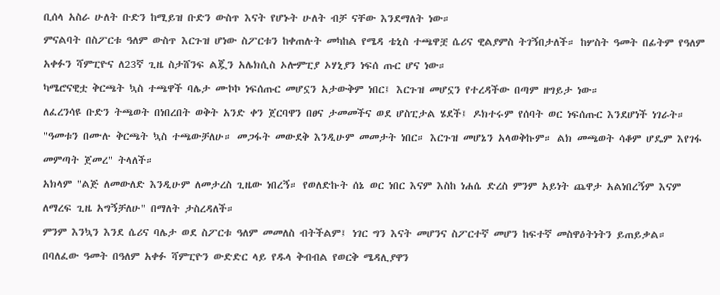ቢሰላ አስራ ሁለት ቡድን ከሚይዝ ቡድን ውስጥ እናት የሆኑት ሁለት ብቻ ናቸው እንደማለት ነው።
ምናልባት በስፖርቱ ዓለም ውስጥ እርጉዝ ሆነው ስፖርቱን ከቀጠሉት መካከል የሜዳ ቴኒስ ተጫዋቿ ሴሪና ዊልያምስ ትገኝበታለች። ከሦስት ዓመት በፊትም የዓለም አቀፉን ሻምፒዮና ለ23ኛ ጊዜ ስታሸንፍ ልጇን አሌክሲስ ኦሎምፒያ ኦሃኒያን ነፍሰ ጡር ሆና ነው።
ካሜሮናዊቷ ቅርጫት ኳስ ተጫዋች ባሌታ ሙኮኮ ነፍሰጡር መሆኗን አታውቅም ነበር፤ እርጉዝ መሆኗን የተረዳችው በጣም ዘግይታ ነው።
ለፈረንሳዩ ቡድን ትጫወት በነበረበት ወቅት አንድ ቀን ጀርባዋን በፀና ታመመችና ወደ ሆስፒታል ሄደች፤ ዶክተሩም የሰባት ወር ነፍሰጡር እንደሆነች ነገራት።
"ዓመቱን በሙሉ ቅርጫት ኳስ ተጫውቻለሁ። መጋፋት መውደቅ እንዲሁም መመታት ነበር። እርጉዝ መሆኔን አላወቅኩም። ልክ መጫወት ሳቆም ሆዴም እየገፋ መምጣት ጀመረ" ትላለች።
አክላም "ልጅ ለመውለድ እንዲሁም ለመታረስ ጊዜው ነበረኝ። የወለድኩት ሰኔ ወር ነበር እናም እስከ ነሐሴ ድረስ ምንም አይነት ጨዋታ አልነበረኝም እናም ለማረፍ ጊዜ አግኝቻለሁ" በማለት ታስረዳለች።
ምንም እንኳን እንደ ሴሪና ባሌታ ወደ ስፖርቱ ዓለም መመለስ ብትችልም፤ ነገር ግን እናት መሆንና ስፖርተኛ መሆን ከፍተኛ መስዋዕትነትን ይጠይቃል።
በባለፈው ዓመት በዓለም አቀፉ ሻምፒዮን ውድድር ላይ የዱላ ቅብብል የወርቅ ሜዳሊያዋን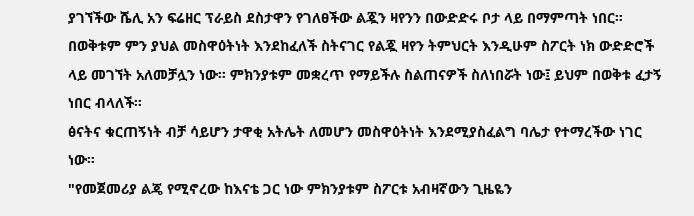ያገኘችው ሼሊ አን ፍሬዘር ፕራይስ ደስታዋን የገለፀችው ልጇን ዛየንን በውድድሩ ቦታ ላይ በማምጣት ነበር።
በወቅቱም ምን ያህል መስዋዕትነት እንደከፈለች ስትናገር የልጇ ዛየን ትምህርት እንዲሁም ስፖርት ነክ ውድድሮች ላይ መገኘት አለመቻሏን ነው። ምክንያቱም መቋረጥ የማይችሉ ስልጠናዎች ስለነበሯት ነው፤ ይህም በወቅቱ ፈታኝ ነበር ብላለች።
ፅናትና ቁርጠኝነት ብቻ ሳይሆን ታዋቂ አትሌት ለመሆን መስዋዕትነት እንደሚያስፈልግ ባሌታ የተማረችው ነገር ነው።
"የመጀመሪያ ልጄ የሚኖረው ከእናቴ ጋር ነው ምክንያቱም ስፖርቱ አብዛኛውን ጊዜዬን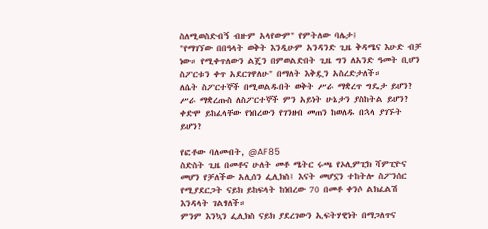ስለሚወስድብኝ ብዙም አላየውም" የምትለው ባሌታ፤
"የማገኘው በበዓላት ወቅት እንዲሁም አንዳንድ ጊዜ ቅዳሜና እሁድ ብቻ ነው። የሚቀጥለውን ልጄን በምወልድበት ጊዜ ግን ለአንድ ዓመት ቢሆን ስፖርቱን ቀጥ አደርገዋለሁ" በማለት እቅዷን አስረድታለች።
ለሴት ስፖርተኞች በሚወልዱበት ወቅት ሥራ ማቋረጥ ግዴታ ይሆን? ሥራ ማቋረጡስ ለስፖርተኞች ምን አይነት ሁኔታን ያስከትል ይሆን? ቀድሞ ይከፈላቸው የነበረውን የገንዘብ መጠን ከወለዱ በኋላ ያገኙት ይሆን?

የፎቶው ባለመብት, @AF85
ስድስት ጊዜ በመቶና ሁለት መቶ ሜትር ሩጫ የኦሊምፒክ ሻምፒዮና መሆን የቻለችው አሊሰን ፌሊክስ፤ እናት መሆኗን ተከትሎ ስፖንሰር የሚያደርጋት ናይክ ይከፍላት ከነበረው 70 በመቶ ቀንሶ ልክፈልሽ እንዳላት ገልፃለች።
ምንም እንኳን ፌሊክስ ናይክ ያደረገውን ኢፍትሃዊነት በማጋለጥና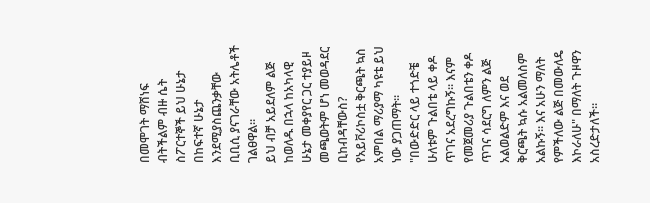በመሞገት ማሸነፍ ብትችልም ብዙ ሴት ስፖርተኞች ይህ ሁኔታ በከፍተኛ ሁኔታ እንደሚያስጨንቃቸው ቢቢሲ ያናገራቸው አትሌቶች ገልፀዋል።
ይህ ብቻ አይደለም ልጅ ከወለዱ በኋላ ከአካላዊ ሁኔታ መቀያየር ጋር ተያይዞ መጫወትም ሆነ መወዳደር ቢከብዳቸውስ? የአይቮሪኮስቷ ቅርጫት ኳስ አምበል ማሪያማ ካዩቴ ይህ ነው ያጋጠማት።
"በውድድር ላይ ተጎድቼ ሁለቱም ጉልበቴ ላይ ቀዶ ጥገና አደረግኩኝ። እናም የመጀመሪያ ጉልበቴን ቀዶ ጥገና ሳደርግ ለምን ልጅ አልወልድም እና ወደ ቅርጫት ኳሱ አልመለስም አልኩኝ። እና አሁን ማለት የምችለው ልጅ በመውለዴ እኮራለሁ" በማለት ጉዞዋን አስረድታለች።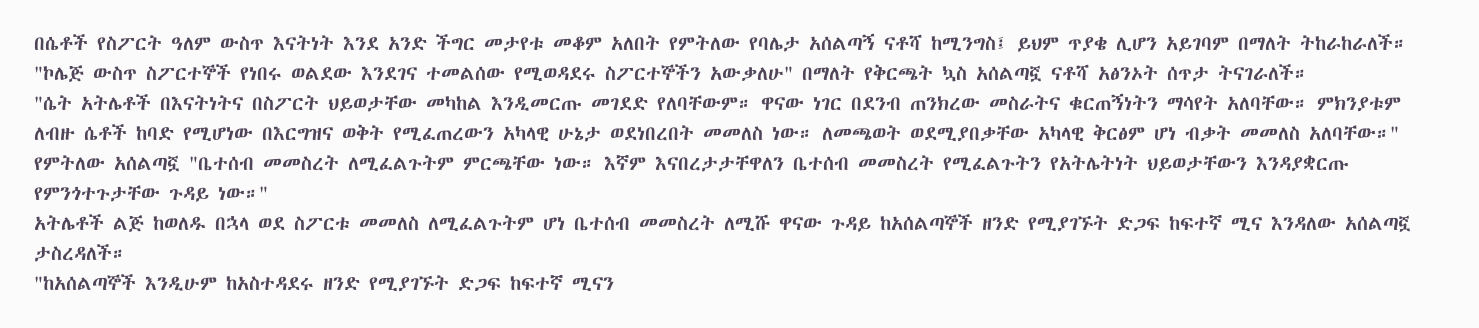በሴቶች የስፖርት ዓለም ውስጥ እናትነት እንደ አንድ ችግር መታየቱ መቆም አለበት የምትለው የባሌታ አሰልጣኝ ናቶሻ ከሚንግስ፤ ይህም ጥያቄ ሊሆን አይገባም በማለት ትከራከራለች።
"ኮሌጅ ውስጥ ስፖርተኞች የነበሩ ወልደው እንደገና ተመልሰው የሚወዳደሩ ስፖርተኞችን አውቃለሁ" በማለት የቅርጫት ኳስ አሰልጣኟ ናቶሻ አፅንኦት ሰጥታ ትናገራለች።
"ሴት አትሌቶች በእናትነትና በስፖርት ህይወታቸው መካከል እንዲመርጡ መገደድ የለባቸውም። ዋናው ነገር በደንብ ጠንክረው መስራትና ቁርጠኝነትን ማሳየት አለባቸው። ምክንያቱም ለብዙ ሴቶች ከባድ የሚሆነው በእርግዝና ወቅት የሚፈጠረውን አካላዊ ሁኔታ ወደነበረበት መመለስ ነው። ለመጫወት ወደሚያበቃቸው አካላዊ ቅርፅም ሆነ ብቃት መመለስ አለባቸው።"
የምትለው አሰልጣኟ "ቤተሰብ መመስረት ለሚፈልጉትም ምርጫቸው ነው። እኛም እናበረታታቸዋለን ቤተሰብ መመስረት የሚፈልጉትን የአትሌትነት ህይወታቸውን እንዳያቋርጡ የምንጎተጉታቸው ጉዳይ ነው።"
አትሌቶች ልጅ ከወለዱ በኋላ ወደ ስፖርቱ መመለስ ለሚፈልጉትም ሆነ ቤተሰብ መመስረት ለሚሹ ዋናው ጉዳይ ከአሰልጣኞች ዘንድ የሚያገኙት ድጋፍ ከፍተኛ ሚና እንዳለው አሰልጣኟ ታስረዳለች።
"ከአሰልጣኞች እንዲሁም ከአስተዳደሩ ዘንድ የሚያገኙት ድጋፍ ከፍተኛ ሚናን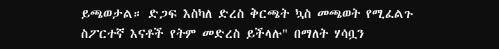ይጫወታል። ድጋፍ እስካለ ድረስ ቅርጫት ኳስ መጫወት የሚፈልጉ ስፖርተኛ እናቶች የትም መድረስ ይችላሉ" በማለት ሃሳቧን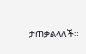ታጠቃልላለች።